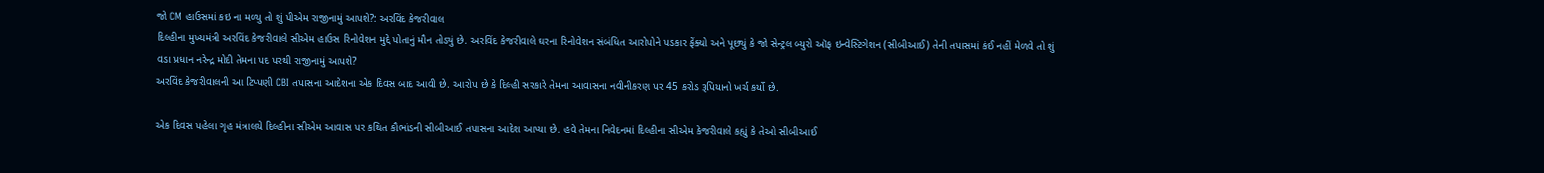જો CM હાઉસમાં કઇ ના મળ્યુ તો શું પીએમ રાજીનામું આપશે?: અરવિંદ કેજરીવાલ
દિલ્હીના મુખ્યમંત્રી અરવિંદ કેજરીવાલે સીએમ હાઉસ રિનોવેશન મુદ્દે પોતાનું મૌન તોડ્યું છે. અરવિંદ કેજરીવાલે ઘરના રિનોવેશન સંબંધિત આરોપોને પડકાર ફેંક્યો અને પૂછ્યું કે જો સેન્ટ્રલ બ્યુરો ઑફ ઇન્વેસ્ટિગેશન (સીબીઆઈ) તેની તપાસમાં કંઈ નહીં મેળવે તો શું વડા પ્રધાન નરેન્દ્ર મોદી તેમના પદ પરથી રાજીનામું આપશે?
અરવિંદ કેજરીવાલની આ ટિપ્પણી CBI તપાસના આદેશના એક દિવસ બાદ આવી છે. આરોપ છે કે દિલ્હી સરકારે તેમના આવાસના નવીનીકરણ પર 45 કરોડ રૂપિયાનો ખર્ચ કર્યો છે.

એક દિવસ પહેલા ગૃહ મંત્રાલયે દિલ્હીના સીએમ આવાસ પર કથિત કૌભાંડની સીબીઆઈ તપાસના આદેશ આપ્યા છે. હવે તેમના નિવેદનમાં દિલ્હીના સીએમ કેજરીવાલે કહ્યું કે તેઓ સીબીઆઈ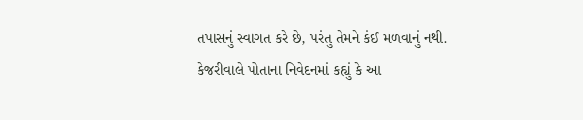તપાસનું સ્વાગત કરે છે, પરંતુ તેમને કંઈ મળવાનું નથી.
કેજરીવાલે પોતાના નિવેદનમાં કહ્યું કે આ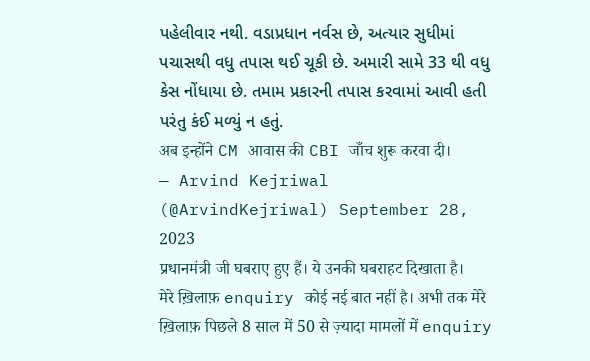પહેલીવાર નથી. વડાપ્રધાન નર્વસ છે, અત્યાર સુધીમાં પચાસથી વધુ તપાસ થઈ ચૂકી છે. અમારી સામે 33 થી વધુ કેસ નોંધાયા છે. તમામ પ્રકારની તપાસ કરવામાં આવી હતી પરંતુ કંઈ મળ્યું ન હતું.
अब इन्होंने CM आवास की CBI जाँच शुरू करवा दी।
— Arvind Kejriwal (@ArvindKejriwal) September 28, 2023
प्रधानमंत्री जी घबराए हुए हैं। ये उनकी घबराहट दिखाता है।
मेरे ख़िलाफ़ enquiry कोई नई बात नहीं है। अभी तक मेरे ख़िलाफ़ पिछले 8 साल में 50 से ज़्यादा मामलों में enquiry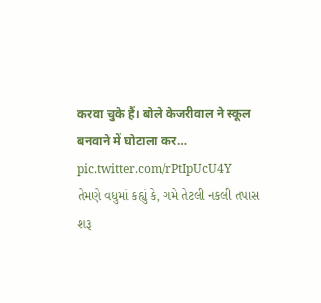करवा चुके हैं। बोले केजरीवाल ने स्कूल बनवाने में घोटाला कर… pic.twitter.com/rPtIpUcU4Y
તેમણે વધુમાં કહ્યું કે, ગમે તેટલી નકલી તપાસ શરૂ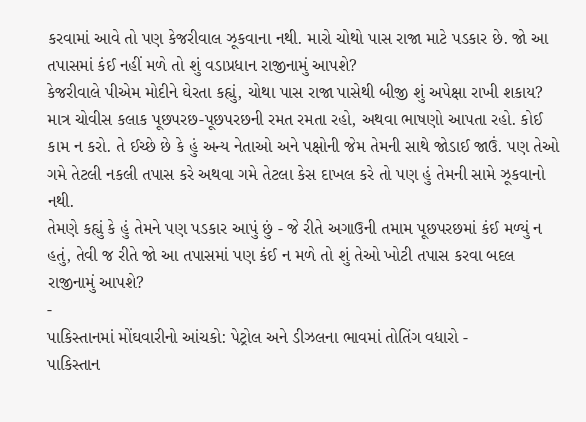કરવામાં આવે તો પણ કેજરીવાલ ઝૂકવાના નથી. મારો ચોથો પાસ રાજા માટે પડકાર છે. જો આ તપાસમાં કંઈ નહીં મળે તો શું વડાપ્રધાન રાજીનામું આપશે?
કેજરીવાલે પીએમ મોદીને ઘેરતા કહ્યું, ચોથા પાસ રાજા પાસેથી બીજી શું અપેક્ષા રાખી શકાય? માત્ર ચોવીસ કલાક પૂછપરછ-પૂછપરછની રમત રમતા રહો, અથવા ભાષણો આપતા રહો. કોઈ કામ ન કરો. તે ઈચ્છે છે કે હું અન્ય નેતાઓ અને પક્ષોની જેમ તેમની સાથે જોડાઈ જાઉં. પણ તેઓ ગમે તેટલી નકલી તપાસ કરે અથવા ગમે તેટલા કેસ દાખલ કરે તો પણ હું તેમની સામે ઝૂકવાનો નથી.
તેમણે કહ્યું કે હું તેમને પણ પડકાર આપું છું - જે રીતે અગાઉની તમામ પૂછપરછમાં કંઈ મળ્યું ન હતું, તેવી જ રીતે જો આ તપાસમાં પણ કંઈ ન મળે તો શું તેઓ ખોટી તપાસ કરવા બદલ રાજીનામું આપશે?
-
પાકિસ્તાનમાં મોંઘવારીનો આંચકો: પેટ્રોલ અને ડીઝલના ભાવમાં તોતિંગ વધારો -
પાકિસ્તાન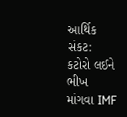આર્થિક સંકટ: કટોરો લઈને ભીખ માંગવા IMF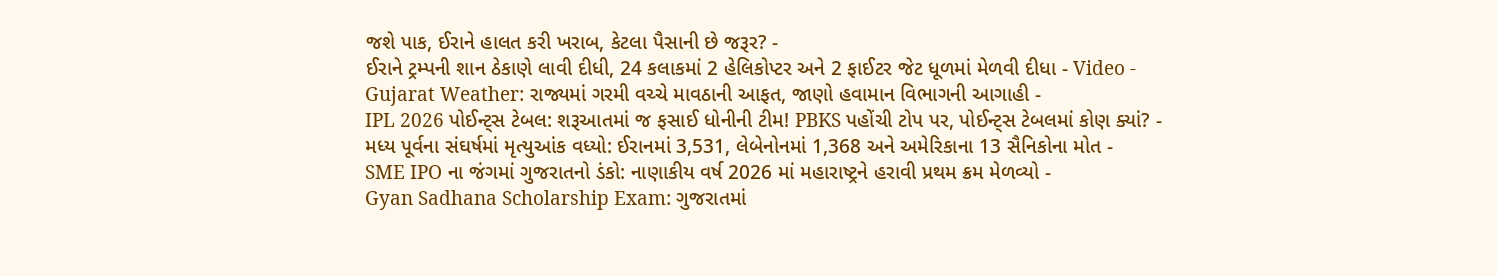જશે પાક, ઈરાને હાલત કરી ખરાબ, કેટલા પૈસાની છે જરૂર? -
ઈરાને ટ્રમ્પની શાન ઠેકાણે લાવી દીધી, 24 કલાકમાં 2 હેલિકોપ્ટર અને 2 ફાઈટર જેટ ધૂળમાં મેળવી દીધા - Video -
Gujarat Weather: રાજ્યમાં ગરમી વચ્ચે માવઠાની આફત, જાણો હવામાન વિભાગની આગાહી -
IPL 2026 પોઈન્ટ્સ ટેબલ: શરૂઆતમાં જ ફસાઈ ધોનીની ટીમ! PBKS પહોંચી ટોપ પર, પોઈન્ટ્સ ટેબલમાં કોણ ક્યાં? -
મધ્ય પૂર્વના સંઘર્ષમાં મૃત્યુઆંક વધ્યો: ઈરાનમાં 3,531, લેબેનોનમાં 1,368 અને અમેરિકાના 13 સૈનિકોના મોત -
SME IPO ના જંગમાં ગુજરાતનો ડંકો: નાણાકીય વર્ષ 2026 માં મહારાષ્ટ્રને હરાવી પ્રથમ ક્રમ મેળવ્યો -
Gyan Sadhana Scholarship Exam: ગુજરાતમાં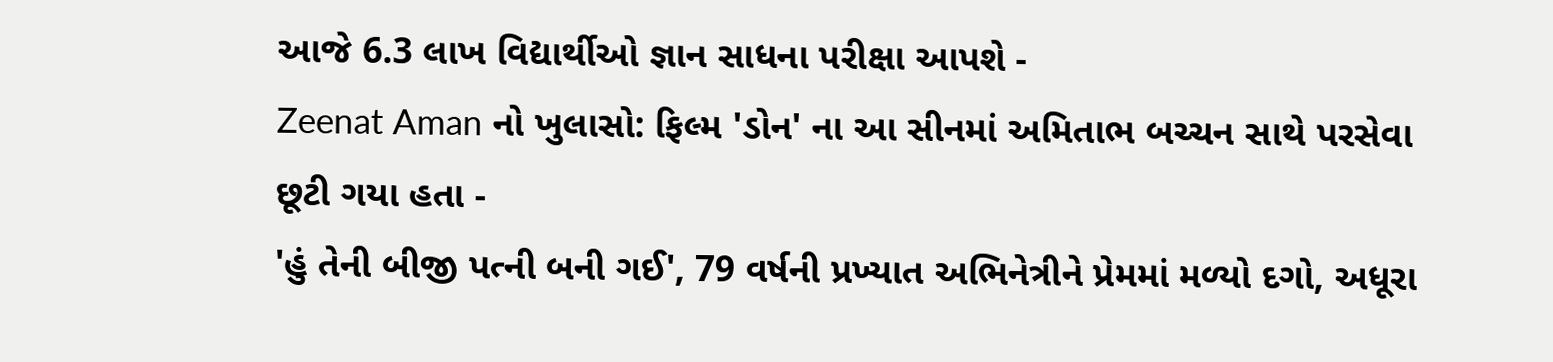આજે 6.3 લાખ વિદ્યાર્થીઓ જ્ઞાન સાધના પરીક્ષા આપશે -
Zeenat Aman નો ખુલાસો: ફિલ્મ 'ડોન' ના આ સીનમાં અમિતાભ બચ્ચન સાથે પરસેવા છૂટી ગયા હતા -
'હું તેની બીજી પત્ની બની ગઈ', 79 વર્ષની પ્રખ્યાત અભિનેત્રીને પ્રેમમાં મળ્યો દગો, અધૂરા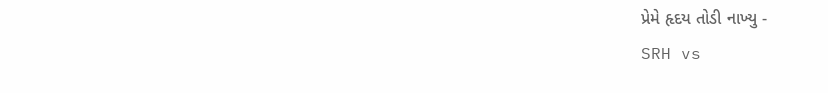પ્રેમે હૃદય તોડી નાખ્યુ -
SRH vs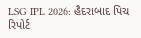LSG IPL 2026: હૈદરાબાદ પિચ રિપોર્ટ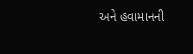અને હવામાનની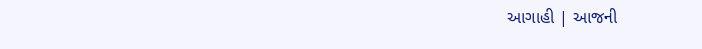આગાહી | આજની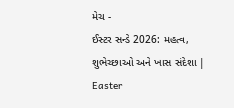મેચ -
ઈસ્ટર સન્ડે 2026: મહત્વ, શુભેચ્છાઓ અને ખાસ સંદેશા | Easter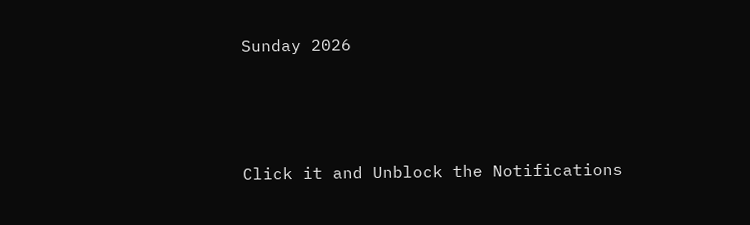Sunday 2026



Click it and Unblock the Notifications